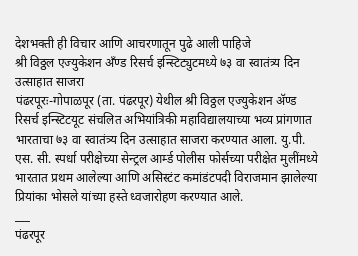देशभक्ती ही विचार आणि आचरणातून पुढे आली पाहिजे
श्री विठ्ठल एज्युकेशन अँण्ड रिसर्च इन्स्टिट्युटमध्ये ७३ वा स्वातंत्र्य दिन उत्साहात साजरा
पंढरपूरः-गोपाळपूर (ता. पंढरपूर) येथील श्री विठ्ठल एज्युकेशन ॲण्ड रिसर्च इन्स्टिटयूट संचलित अभियांत्रिकी महाविद्यालयाच्या भव्य प्रांगणात भारताचा ७३ वा स्वातंत्र्य दिन उत्साहात साजरा करण्यात आला. यु.पी. एस. सी. स्पर्धा परीक्षेच्या सेन्ट्रल आर्म्ड पोलीस फोर्सच्या परीक्षेत मुलींमध्ये भारतात प्रथम आलेल्या आणि असिस्टंट कमांडंटपदी विराजमान झालेल्या प्रियांका भोसले यांच्या हस्ते ध्वजारोहण करण्यात आले.
___
पंढरपूर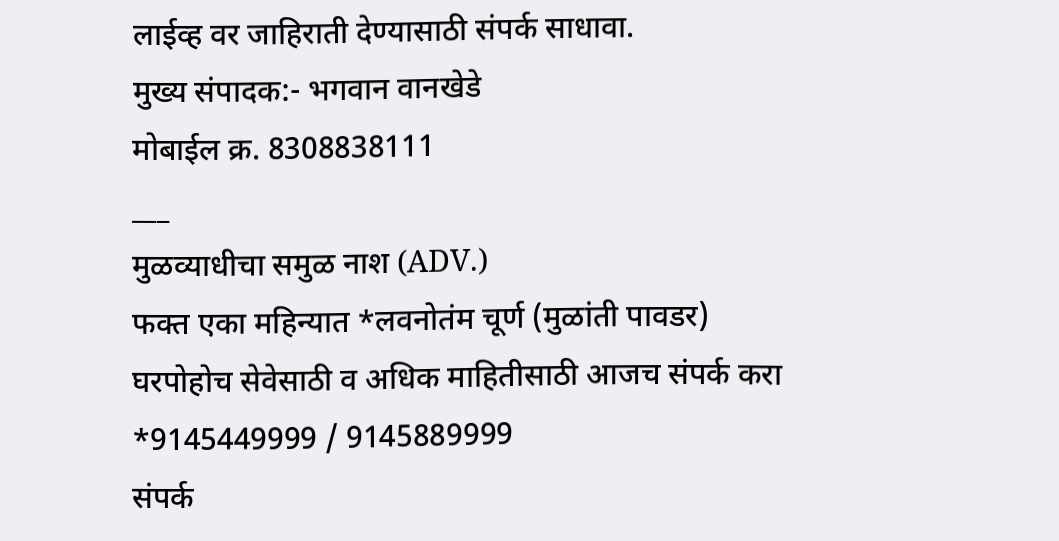लाईव्ह वर जाहिराती देण्यासाठी संपर्क साधावा.
मुख्य संपादक:- भगवान वानखेडे
मोबाईल क्र. 8308838111
___
मुळव्याधीचा समुळ नाश (ADV.)
फक्त एका महिन्यात *लवनोतंम चूर्ण (मुळांती पावडर)
घरपोहोच सेवेसाठी व अधिक माहितीसाठी आजच संपर्क करा
*9145449999 / 9145889999
संपर्क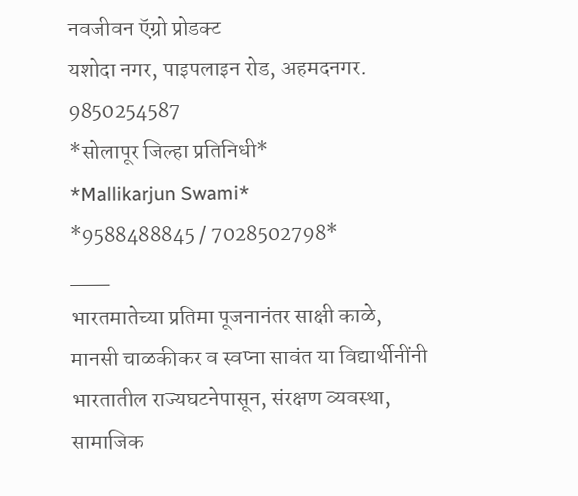नवजीवन ऍग्रो प्रोडक्ट
यशोदा नगर, पाइपलाइन रोड, अहमदनगर. 9850254587
*सोलापूर जिल्हा प्रतिनिधी*
*Mallikarjun Swami*
*9588488845 / 7028502798*
___
भारतमातेच्या प्रतिमा पूजनानंतर साक्षी काळे, मानसी चाळकीकर व स्वप्ना सावंत या विद्यार्थीनींनी भारतातील राज्यघटनेपासून, संरक्षण व्यवस्था, सामाजिक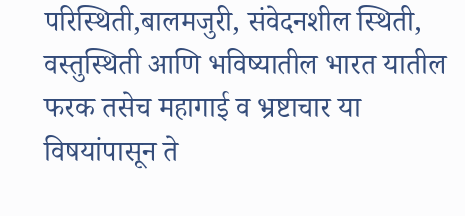परिस्थिती,बालमजुरी, संवेदनशील स्थिती, वस्तुस्थिती आणि भविष्यातील भारत यातील फरक तसेच महागाई व भ्रष्टाचार या विषयांपासून ते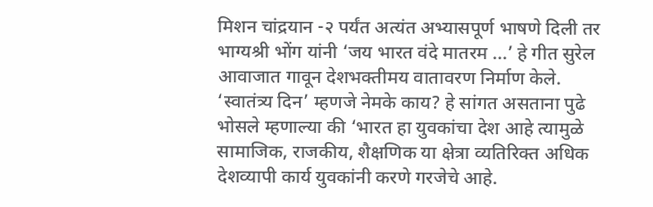मिशन चांद्रयान -२ पर्यंत अत्यंत अभ्यासपूर्ण भाषणे दिली तर भाग्यश्री भोंग यांनी ‘जय भारत वंदे मातरम ...’ हे गीत सुरेल आवाजात गावून देशभक्तीमय वातावरण निर्माण केले. ‘स्वातंत्र्य दिन’ म्हणजे नेमके काय? हे सांगत असताना पुढे भोसले म्हणाल्या की ‘भारत हा युवकांचा देश आहे त्यामुळे सामाजिक, राजकीय, शैक्षणिक या क्षेत्रा व्यतिरिक्त अधिक देशव्यापी कार्य युवकांनी करणे गरजेचे आहे.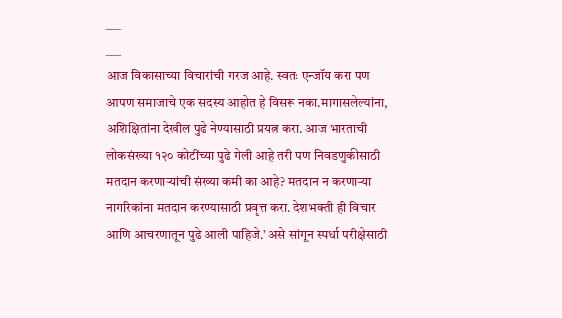___
___
आज विकासाच्या विचारांची गरज आहे. स्वतः एन्जॉय करा पण आपण समाजाचे एक सदस्य आहोत हे विसरू नका.मागासलेल्यांना, अशिक्षितांना देखील पुढे नेण्यासाठी प्रयत्न करा. आज भारताची लोकसंख्या १२० कोटींच्या पुढे गेली आहे तरी पण निवडणुकीसाठी मतदान करणाऱ्यांची संख्या कमी का आहे? मतदान न करणाऱ्या नागरिकांना मतदान करण्यासाठी प्रवृत्त करा. देशभक्ती ही विचार आणि आचरणातून पुढे आली पाहिजे.’ असे सांगून स्पर्धा परीक्षेसाठी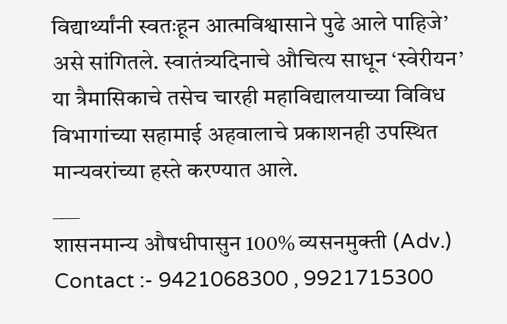विद्यार्थ्यांनी स्वतःहून आत्मविश्वासाने पुढे आले पाहिजे’ असे सांगितले. स्वातंत्र्यदिनाचे औचित्य साधून ‘स्वेरीयन’ या त्रैमासिकाचे तसेच चारही महाविद्यालयाच्या विविध विभागांच्या सहामाई अहवालाचे प्रकाशनही उपस्थित मान्यवरांच्या हस्ते करण्यात आले.
___
शासनमान्य औषधीपासुन 100% व्यसनमुक्ती (Adv.)
Contact :- 9421068300 , 9921715300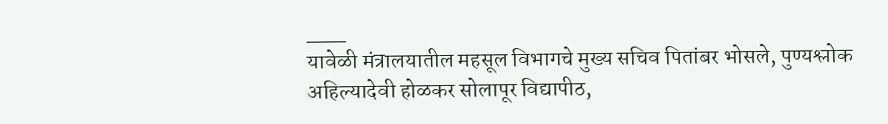___
यावेळी मंत्रालयातील महसूल विभागचे मुख्य सचिव पितांबर भोसले, पुण्यश्लोक अहिल्यादेवी होळकर सोलापूर विद्यापीठ,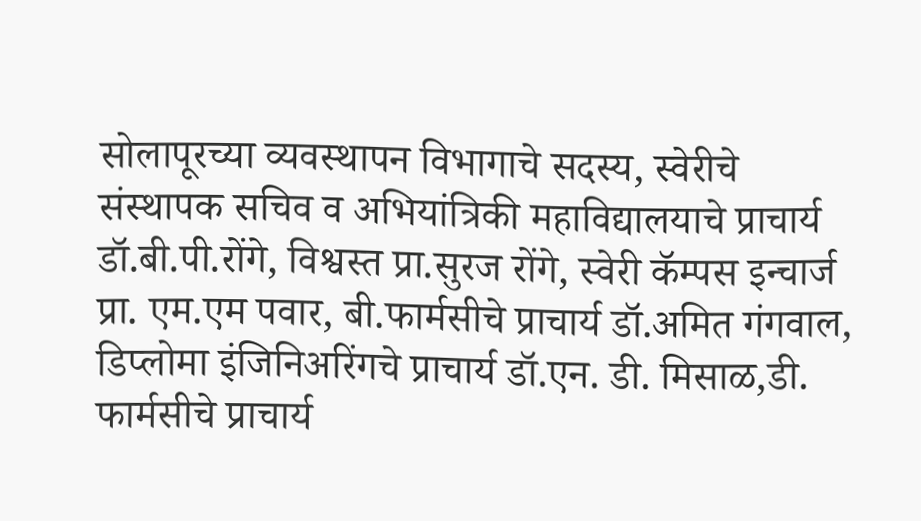सोलापूरच्या व्यवस्थापन विभागाचे सदस्य, स्वेरीचे संस्थापक सचिव व अभियांत्रिकी महाविद्यालयाचे प्राचार्य डॉ.बी.पी.रोंगे, विश्वस्त प्रा.सुरज रोंगे, स्वेरी कॅम्पस इन्चार्ज प्रा. एम.एम पवार, बी.फार्मसीचे प्राचार्य डॉ.अमित गंगवाल, डिप्लोमा इंजिनिअरिंगचे प्राचार्य डॉ.एन. डी. मिसाळ,डी. फार्मसीचे प्राचार्य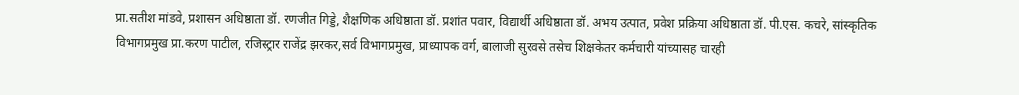प्रा.सतीश मांडवे, प्रशासन अधिष्ठाता डॉ. रणजीत गिड्डे, शैक्षणिक अधिष्ठाता डॉ. प्रशांत पवार, विद्यार्थी अधिष्ठाता डॉ. अभय उत्पात, प्रवेश प्रक्रिया अधिष्ठाता डॉ. पी.एस. कचरे, सांस्कृतिक विभागप्रमुख प्रा.करण पाटील, रजिस्ट्रार राजेंद्र झरकर,सर्व विभागप्रमुख, प्राध्यापक वर्ग, बालाजी सुरवसे तसेच शिक्षकेतर कर्मचारी यांच्यासह चारही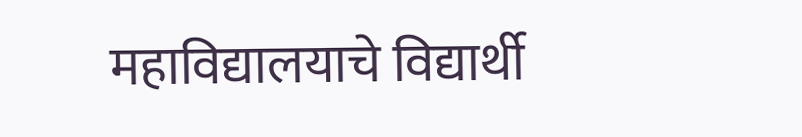महाविद्यालयाचे विद्यार्थी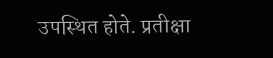उपस्थित होते. प्रतीक्षा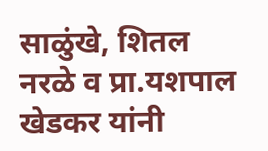साळुंखे, शितल नरळे व प्रा.यशपाल खेडकर यांनी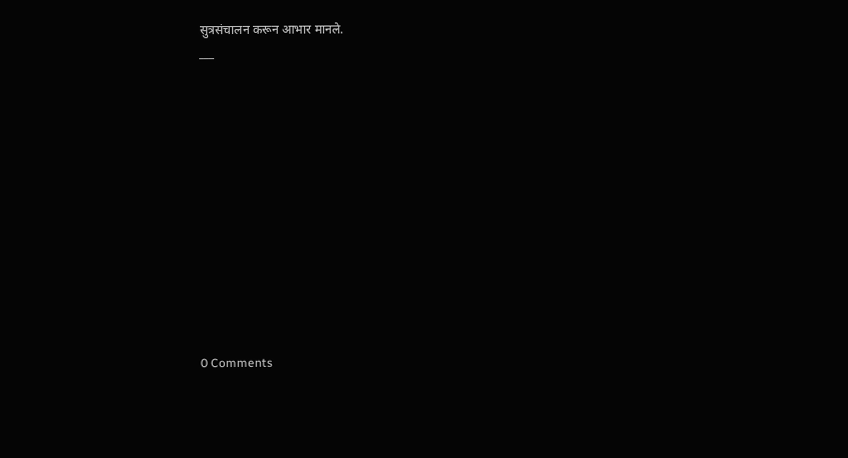सुत्रसंचालन करून आभार मानले.
___












0 Comments